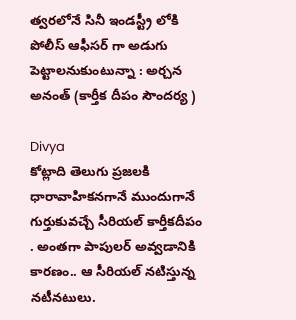త్వరలోనే సినీ ఇండస్ట్రీ లోకి పోలీస్ ఆఫీసర్ గా అడుగు పెట్టాలనుకుంటున్నా : అర్చన అనంత్ (కార్తీక దీపం సౌందర్య )

Divya
కోట్లాది తెలుగు ప్రజలకి ధారావాహికనగానే ముందుగానే గుర్తుకువచ్చే సీరియల్ కార్తీకదీపం . అంతగా పాపులర్ అవ్వడానికి కారణం.. ఆ సీరియల్ నటిస్తున్న నటీనటులు.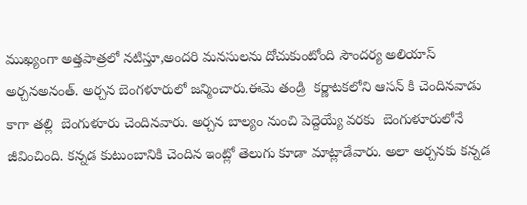ముఖ్యంగా అత్తపాత్రలో నటిస్తూ,అందరి మనసులను దోచుకుంటోంది సౌందర్య అలియాస్ అర్చనఅనంత్. అర్చన బెంగళూరులో జన్మించారు.ఈమె తండ్రి  కర్ణాటకలోని ఆసన్ కి చెందినవాడు కాగా తల్లి  బెంగుళూరు చెందినవారు. అర్చన బాల్యం నుంచి పెద్దెయ్యే వరకు  బెంగుళూరులోనే  జీవించింది. కన్నడ కుటుంబానికి చెందిన ఇంట్లో తెలుగు కూడా మాట్లాడేవారు. అలా అర్చనకు కన్నడ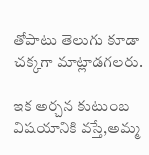తోపాటు తెలుగు కూడా చక్కగా మాట్లాడగలరు.

ఇక అర్చన కుటుంబ విషయానికి వస్తే,అమ్మ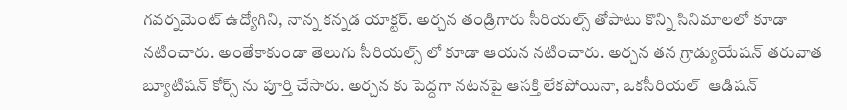గవర్నమెంట్ ఉద్యోగిని, నాన్న కన్నడ యాక్టర్. అర్చన తండ్రిగారు సీరియల్స్ తోపాటు కొన్ని సినిమాలలో కూడా నటించారు. అంతేకాకుండా తెలుగు సీరియల్స్ లో కూడా ఆయన నటించారు. అర్చన తన గ్రాడ్యుయేషన్ తరువాత  బ్యూటిషన్ కోర్స్ ను పూర్తి చేసారు. అర్చన కు పెద్దగా నటనపై ఆసక్తి లేకపోయినా, ఒకసీరియల్  ఆడిషన్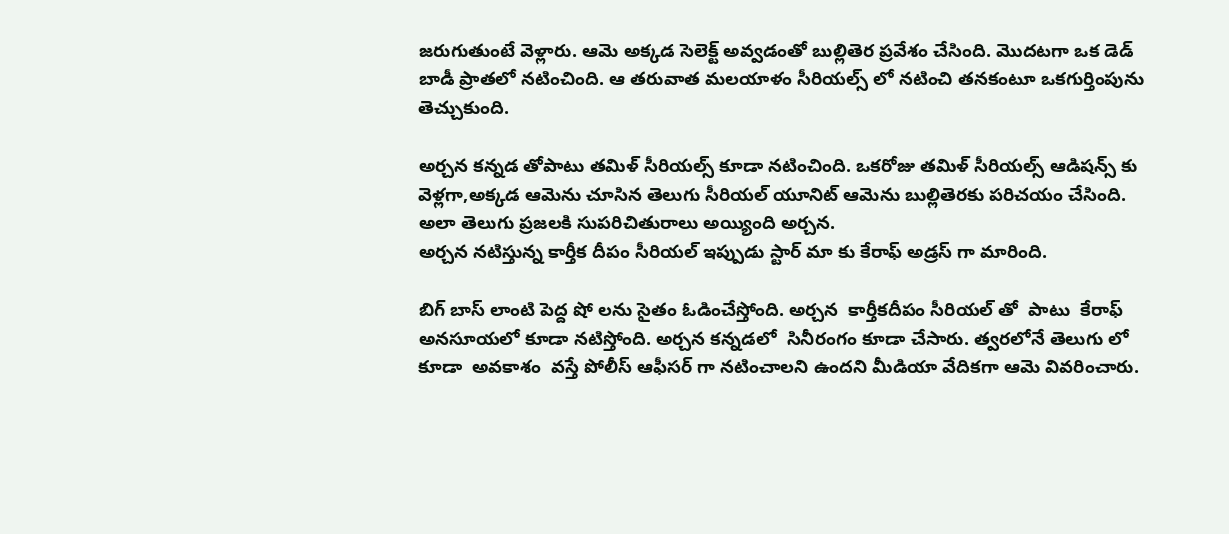జరుగుతుంటే వెళ్లారు. ఆమె అక్కడ సెలెక్ట్ అవ్వడంతో బుల్లితెర ప్రవేశం చేసింది. మొదటగా ఒక డెడ్ బాడీ ప్రాతలో నటించింది. ఆ తరువాత మలయాళం సీరియల్స్ లో నటించి తనకంటూ ఒకగుర్తింపును తెచ్చుకుంది.

అర్చన కన్నడ తోపాటు తమిళ్ సీరియల్స్ కూడా నటించింది. ఒకరోజు తమిళ్ సీరియల్స్ ఆడిషన్స్ కు వెళ్లగా,అక్కడ ఆమెను చూసిన తెలుగు సీరియల్ యూనిట్ ఆమెను బుల్లితెరకు పరిచయం చేసింది. అలా తెలుగు ప్రజలకి సుపరిచితురాలు అయ్యింది అర్చన.
అర్చన నటిస్తున్న కార్తీక దీపం సీరియల్ ఇప్పుడు స్టార్ మా కు కేరాఫ్ అడ్రస్ గా మారింది.

బిగ్ బాస్ లాంటి పెద్ద షో లను సైతం ఓడించేస్తోంది. అర్చన  కార్తీకదీపం సీరియల్ తో  పాటు  కేరాఫ్ అనసూయలో కూడా నటిస్తోంది. అర్చన కన్నడలో  సినీరంగం కూడా చేసారు. త్వరలోనే తెలుగు లో కూడా  అవకాశం  వస్తే పోలీస్ ఆఫీసర్ గా నటించాలని ఉందని మీడియా వేదికగా ఆమె వివరించారు.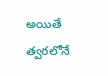అయితే త్వరలోనే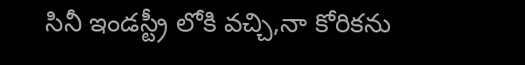సినీ ఇండస్ట్రీ లోకి వచ్చి,నా కోరికను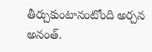తీర్చుకుంటానంటోంది అర్చన అనంత్.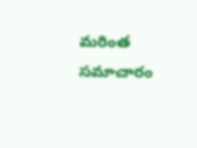మరింత సమాచారం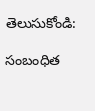తెలుసుకోండి:

సంబంధిత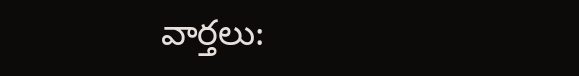వార్తలు: